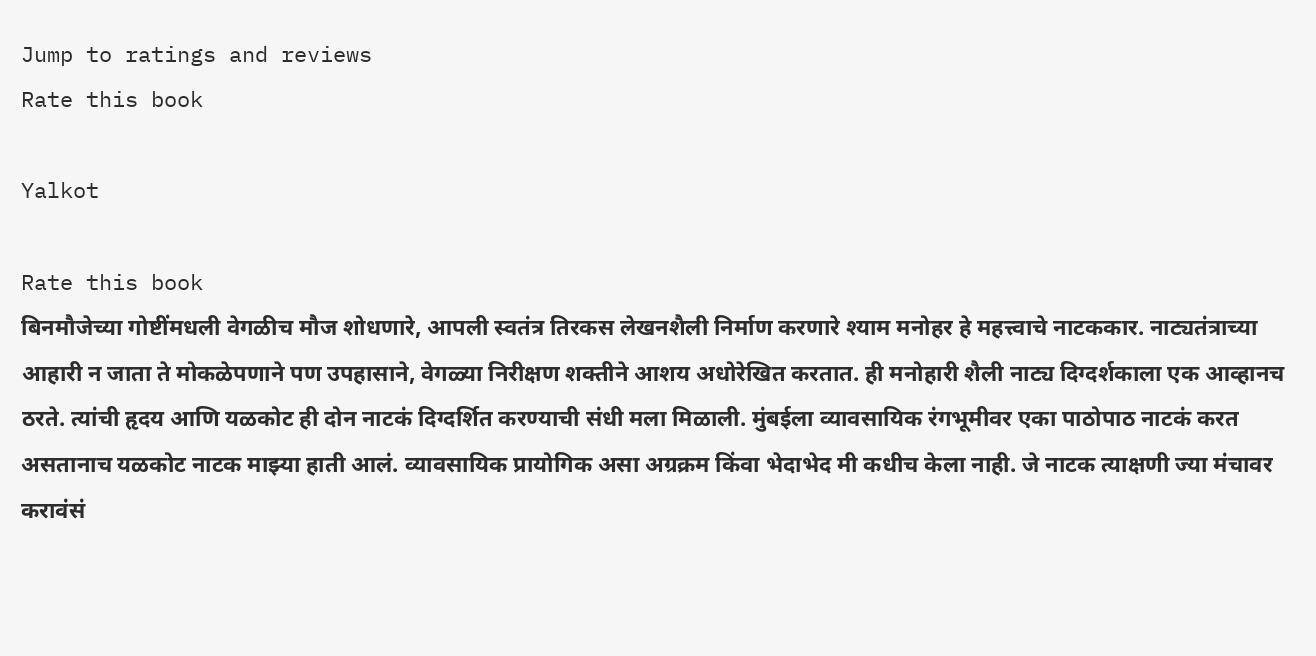Jump to ratings and reviews
Rate this book

Yalkot

Rate this book
बिनमौजेच्या गोष्टींमधली वेगळीच मौज शोधणारे, आपली स्वतंत्र तिरकस लेखनशैली निर्माण करणारे श्याम मनोहर हे महत्त्वाचे नाटककार. नाट्यतंत्राच्या आहारी न जाता ते मोकळेपणाने पण उपहासाने, वेगळ्या निरीक्षण शक्तीने आशय अधोरेखित करतात. ही मनोहारी शैली नाट्य दिग्दर्शकाला एक आव्हानच ठरते. त्यांची हृदय आणि यळकोट ही दोन नाटकं दिग्दर्शित करण्याची संधी मला मिळाली. मुंबईला व्यावसायिक रंगभूमीवर एका पाठोपाठ नाटकं करत असतानाच यळकोट नाटक माझ्या हाती आलं. व्यावसायिक प्रायोगिक असा अग्रक्रम किंवा भेदाभेद मी कधीच केला नाही. जे नाटक त्याक्षणी ज्या मंचावर करावंसं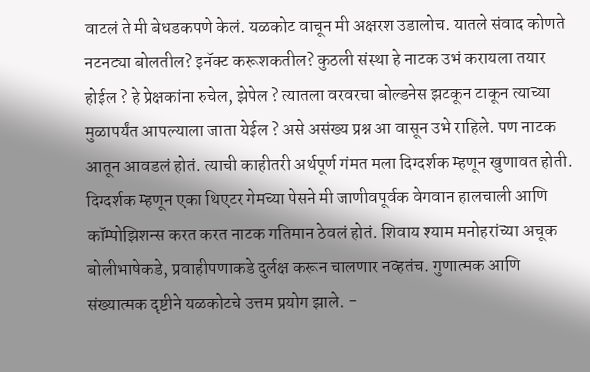वाटलं ते मी बेधडकपणे केलं. यळकोट वाचून मी अक्षरश उडालोच. यातले संवाद कोणते नटनट्या बोलतील? इनॅक्ट करूशकतील? कुठली संस्था हे नाटक उभं करायला तयार होईल ? हे प्रेक्षकांना रुचेल, झेपेल ? त्यातला वरवरचा बोल्डनेस झटकून टाकून त्याच्या मुळापर्यंत आपल्याला जाता येईल ? असे असंख्य प्रश्न आ वासून उभे राहिले. पण नाटक आतून आवडलं होतं. त्याची काहीतरी अर्थपूर्ण गंमत मला दिग्दर्शक म्हणून खुणावत होती. दिग्दर्शक म्हणून एका थिएटर गेमच्या पेसने मी जाणीवपूर्वक वेगवान हालचाली आणि कॉम्पोझिशन्स करत करत नाटक गतिमान ठेवलं होतं. शिवाय श्याम मनोहरांच्या अचूक बोलीभाषेकडे, प्रवाहीपणाकडे दुर्लक्ष करून चालणार नव्हतंच. गुणात्मक आणि संख्यात्मक दृष्टीने यळकोटचे उत्तम प्रयोग झाले. -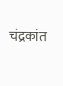चंद्रकांत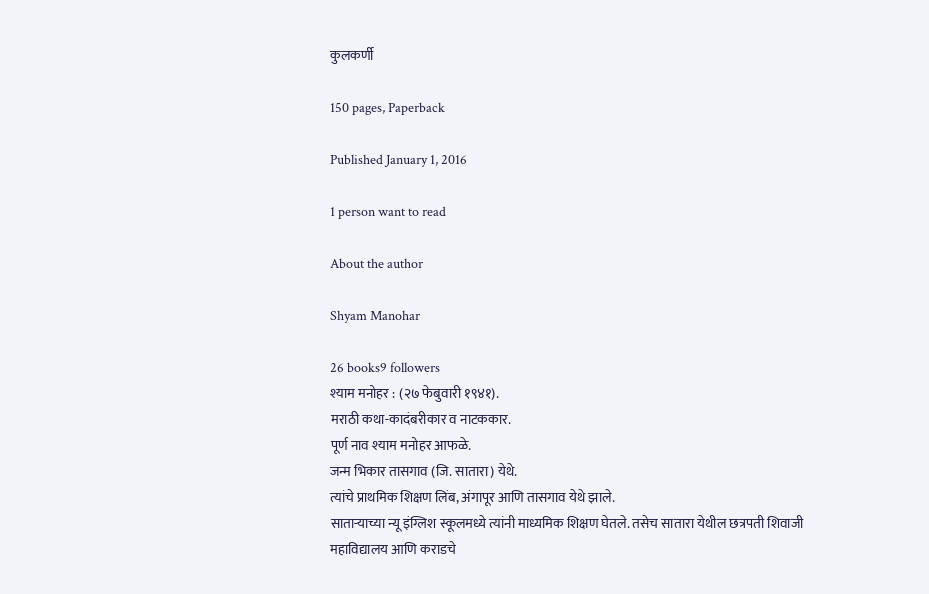कुलकर्णी

150 pages, Paperback

Published January 1, 2016

1 person want to read

About the author

Shyam Manohar

26 books9 followers
श्याम मनोहर : (२७ फेबुवारी १९४१).
मराठी कथा-कादंबरीकार व नाटककार.
पूर्ण नाव श्याम मनोहर आफळे.
जन्म भिकार तासगाव (जि. सातारा) येथे.
त्यांचे प्राथमिक शिक्षण लिंब, अंगापूर आणि तासगाव येथे झाले.
साताऱ्याच्या न्यू इंग्लिश स्कूलमध्ये त्यांनी माध्यमिक शिक्षण घेतले. तसेच सातारा येथील छत्रपती शिवाजी महाविद्यालय आणि कराडचे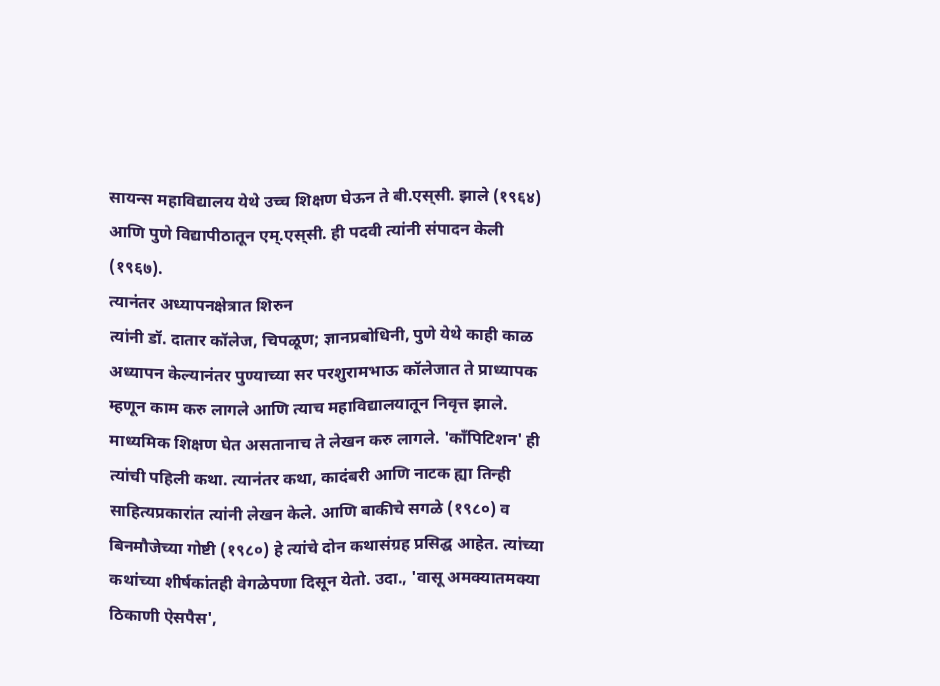सायन्स महाविद्यालय येथे उच्च शिक्षण घेऊन ते बी.एस्‌सी. झाले (१९६४) आणि पुणे विद्यापीठातून एम्.एस्‌सी. ही पदवी त्यांनी संपादन केली (१९६७).
त्यानंतर अध्यापनक्षेत्रात शिरुन
त्यांनी डॉ. दातार कॉलेज, चिपळूण; ज्ञानप्रबोधिनी, पुणे येथे काही काळ अध्यापन केल्यानंतर पुण्याच्या सर परशुरामभाऊ कॉलेजात ते प्राध्यापक म्हणून काम करु लागले आणि त्याच महाविद्यालयातून निवृत्त झाले. माध्यमिक शिक्षण घेत असतानाच ते लेखन करु लागले. 'काँपिटिशन' ही त्यांची पहिली कथा. त्यानंतर कथा, कादंबरी आणि नाटक ह्या तिन्ही साहित्यप्रकारांत त्यांनी लेखन केले. आणि बाकीचे सगळे (१९८०) व बिनमौजेच्या गोष्टी (१९८०) हे त्यांचे दोन कथासंग्रह प्रसिद्घ आहेत. त्यांच्या कथांच्या शीर्षकांतही वेगळेपणा दिसून येतो. उदा., 'वासू अमक्यातमक्या ठिकाणी ऐसपैस',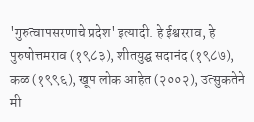'गुरुत्वापसरणाचे प्रदेश' इत्यादी. हे ईश्वरराव, हे पुरुषोत्तमराव (१९८३), शीतयुद्घ सदानंद (१९८७), कळ (१९९६), खूप लोक आहेत (२००२), उत्सुकतेने मी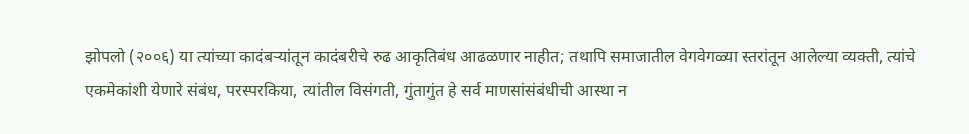झोपलो (२००६) या त्यांच्या कादंबऱ्यांतून कादंबरीचे रुढ आकृतिबंध आढळणार नाहीत; तथापि समाजातील वेगवेगळ्या स्तरांतून आलेल्या व्यक्ती, त्यांचे एकमेकांशी येणारे संबंध, परस्परकिया, त्यांतील विसंगती, गुंतागुंत हे सर्व माणसांसंबंधीची आस्था न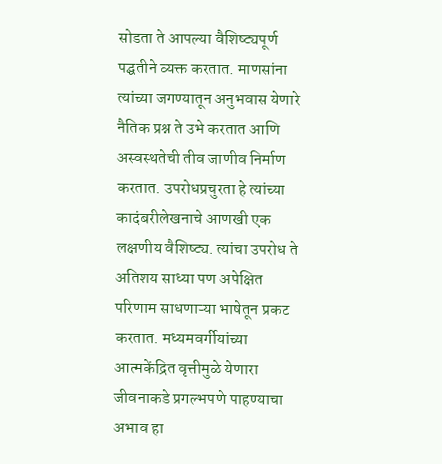सोडता ते आपल्या वैशिष्ट्यपूर्ण पद्घतीने व्यक्त करतात. माणसांना त्यांच्या जगण्यातून अनुभवास येणारे नैतिक प्रश्न ते उभे करतात आणि अस्वस्थतेची तीव जाणीव निर्माण करतात. उपरोधप्रचुरता हे त्यांच्या कादंबरीलेखनाचे आणखी एक लक्षणीय वैशिष्ट्य. त्यांचा उपरोध ते अतिशय साध्या पण अपेक्षित परिणाम साधणाऱ्या भाषेतून प्रकट करतात. मध्यमवर्गीयांच्या आत्मकेंद्रित वृत्तीमुळे येणारा जीवनाकडे प्रगल्भपणे पाहण्याचा अभाव हा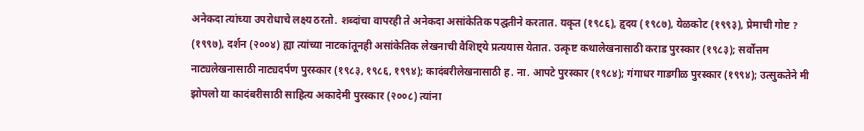अनेकदा त्यांच्या उपरोधाचे लक्ष्य ठरतो. शब्दांचा वापरही ते अनेकदा असांकेतिक पद्घतीने करतात. यकृत (१९८६), हृदय (१९८७), येळकोट (१९९३), प्रेमाची गोष्ट ? (१९९७), दर्शन (२००४) ह्या त्यांच्या नाटकांतूनही असांकेतिक लेखनाची वैशिष्ट्ये प्रत्ययास येतात. उत्कृष्ट कथालेखनासाठी कराड पुरस्कार (१९८३); सर्वोत्तम नाट्यलेखनासाठी नाट्यदर्पण पुरस्कार (१९८३, १९८६, १९९४); कादंबरीलेखनासाठी ह. ना. आपटे पुरस्कार (१९८४); गंगाधर गाडगीळ पुरस्कार (१९९४); उत्सुकतेने मी झोपलो या कादंबरीसाठी साहित्य अकादेमी पुरस्कार (२००८) त्यांना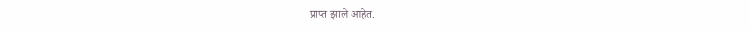प्राप्त झाले आहेत.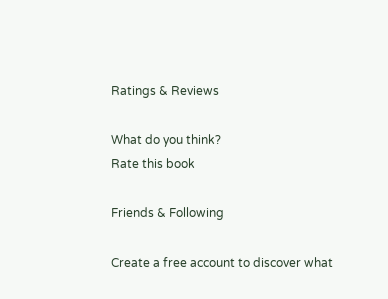Ratings & Reviews

What do you think?
Rate this book

Friends & Following

Create a free account to discover what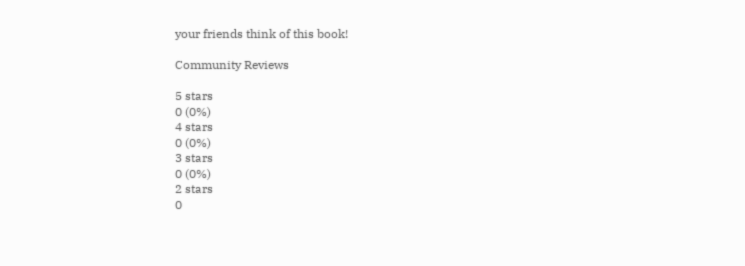your friends think of this book!

Community Reviews

5 stars
0 (0%)
4 stars
0 (0%)
3 stars
0 (0%)
2 stars
0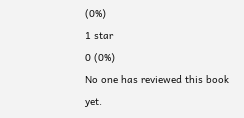(0%)
1 star
0 (0%)
No one has reviewed this book yet.